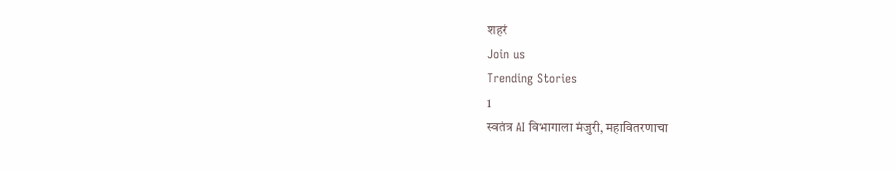शहरं
Join us
Trending Stories
1
स्वतंत्र AI विभागाला मंजुरी, महावितरणाचा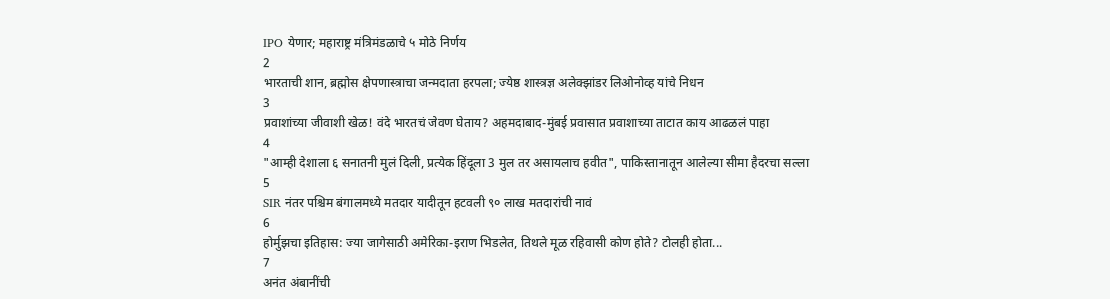IPO येणार; महाराष्ट्र मंत्रिमंडळाचे ५ मोठे निर्णय
2
भारताची शान, ब्रह्मोस क्षेपणास्त्राचा जन्मदाता हरपला; ज्येष्ठ शास्त्रज्ञ अलेक्झांडर लिओनोव्ह यांचे निधन
3
प्रवाशांच्या जीवाशी खेळ! वंदे भारतचं जेवण घेताय? अहमदाबाद-मुंबई प्रवासात प्रवाशाच्या ताटात काय आढळलं पाहा
4
"आम्ही देशाला ६ सनातनी मुलं दिली, प्रत्येक हिंदूला 3 मुल तर असायलाच हवीत", पाकिस्तानातून आलेल्या सीमा हैदरचा सल्ला
5
SIR नंतर पश्चिम बंगालमध्ये मतदार यादीतून हटवली ९० लाख मतदारांची नावं
6
होर्मुझचा इतिहास: ज्या जागेसाठी अमेरिका-इराण भिडलेत, तिथले मूळ रहिवासी कोण होते? टोलही होता...
7
अनंत अंबानींची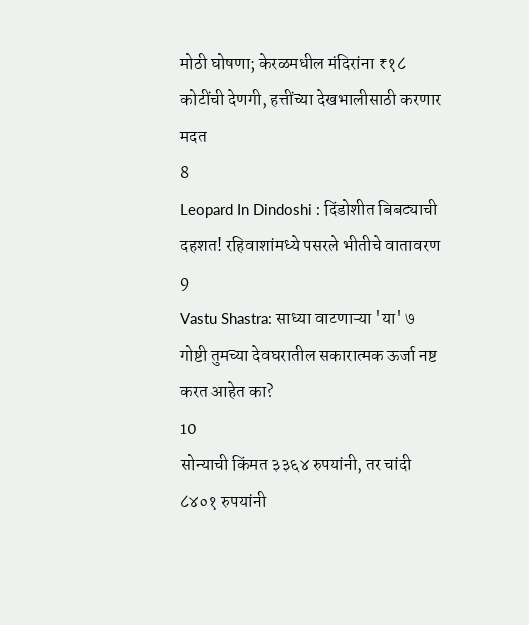मोठी घोषणा; केरळमधील मंदिरांना ₹१८ कोटींची देणगी, हत्तींच्या देखभालीसाठी करणार मदत
8
Leopard In Dindoshi : दिंडोशीत बिबट्याची दहशत! रहिवाशांमध्ये पसरले भीतीचे वातावरण
9
Vastu Shastra: साध्या वाटणाऱ्या 'या' ७ गोष्टी तुमच्या देवघरातील सकारात्मक ऊर्जा नष्ट करत आहेत का?
10
सोन्याची किंमत ३३६४ रुपयांनी, तर चांदी ८४०१ रुपयांनी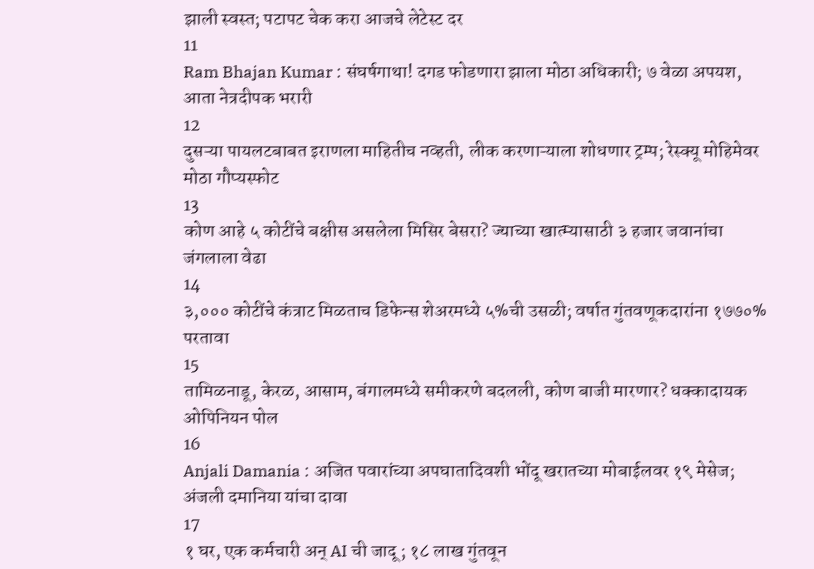झाली स्वस्त; पटापट चेक करा आजचे लेटेस्ट दर
11
Ram Bhajan Kumar : संघर्षगाथा! दगड फोडणारा झाला मोठा अधिकारी; ७ वेळा अपयश, आता नेत्रदीपक भरारी
12
दुसऱ्या पायलटबाबत इराणला माहितीच नव्हती, लीक करणाऱ्याला शोधणार ट्रम्प; रेस्क्यू मोहिमेवर मोठा गौप्यस्फोट
13
कोण आहे ५ कोटींचे बक्षीस असलेला मिसिर बेसरा? ज्याच्या खात्म्यासाठी ३ हजार जवानांचा जंगलाला वेढा
14
३,००० कोटींचे कंत्राट मिळताच डिफेन्स शेअरमध्ये ५%ची उसळी; वर्षात गुंतवणूकदारांना १७७०% परतावा
15
तामिळनाडू, केरळ, आसाम, बंगालमध्ये समीकरणे बदलली, कोण बाजी मारणार? धक्कादायक ओपिनियन पोल
16
Anjali Damania : अजित पवारांच्या अपघातादिवशी भोंदू खरातच्या मोबाईलवर १९ मेसेज; अंजली दमानिया यांचा दावा
17
१ घर, एक कर्मचारी अन् AI ची जादू; १८ लाख गुंतवून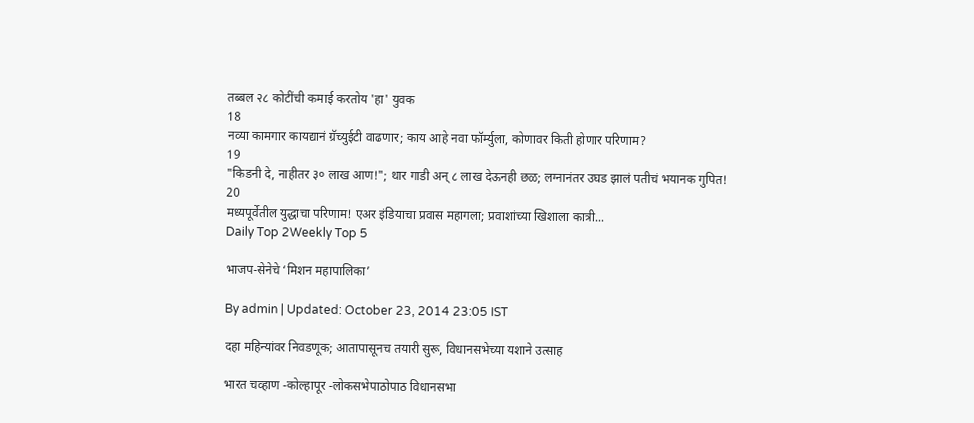तब्बल २८ कोटींची कमाई करतोय 'हा' युवक
18
नव्या कामगार कायद्यानं ग्रॅच्युईटी वाढणार; काय आहे नवा फॉर्म्युला, कोणावर किती होणार परिणाम?
19
"किडनी दे, नाहीतर ३० लाख आण!"; थार गाडी अन् ८ लाख देऊनही छळ; लग्नानंतर उघड झालं पतीचं भयानक गुपित!
20
मध्यपूर्वेतील युद्धाचा परिणाम! एअर इंडियाचा प्रवास महागला; प्रवाशांच्या खिशाला कात्री...
Daily Top 2Weekly Top 5

भाजप-सेनेचे ‘मिशन महापालिका’

By admin | Updated: October 23, 2014 23:05 IST

दहा महिन्यांवर निवडणूक; आतापासूनच तयारी सुरू, विधानसभेच्या यशाने उत्साह

भारत चव्हाण -कोल्हापूर -लोकसभेपाठोपाठ विधानसभा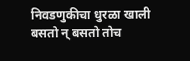निवडणुकीचा धुरळा खाली बसतो न् बसतो तोच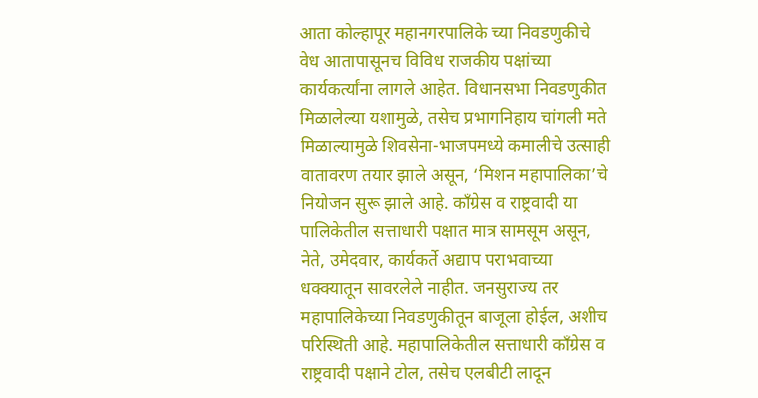आता कोल्हापूर महानगरपालिके च्या निवडणुकीचे वेध आतापासूनच विविध राजकीय पक्षांच्या कार्यकर्त्यांना लागले आहेत. विधानसभा निवडणुकीत मिळालेल्या यशामुळे, तसेच प्रभागनिहाय चांगली मते मिळाल्यामुळे शिवसेना-भाजपमध्ये कमालीचे उत्साही वातावरण तयार झाले असून, ‘मिशन महापालिका’चे नियोजन सुरू झाले आहे. काँग्रेस व राष्ट्रवादी या पालिकेतील सत्ताधारी पक्षात मात्र सामसूम असून, नेते, उमेदवार, कार्यकर्ते अद्याप पराभवाच्या धक्क्यातून सावरलेले नाहीत. जनसुराज्य तर महापालिकेच्या निवडणुकीतून बाजूला होईल, अशीच परिस्थिती आहे. महापालिकेतील सत्ताधारी काँग्रेस व राष्ट्रवादी पक्षाने टोल, तसेच एलबीटी लादून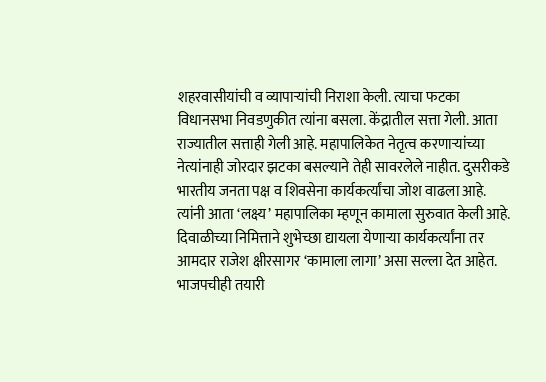शहरवासीयांची व व्यापाऱ्यांची निराशा केली. त्याचा फटका विधानसभा निवडणुकीत त्यांना बसला. केंद्रातील सत्ता गेली. आता राज्यातील सत्ताही गेली आहे. महापालिकेत नेतृत्व करणाऱ्यांच्या नेत्यांनाही जोरदार झटका बसल्याने तेही सावरलेले नाहीत. दुसरीकडे भारतीय जनता पक्ष व शिवसेना कार्यकर्त्यांचा जोश वाढला आहे. त्यांनी आता ‘लक्ष्य’ महापालिका म्हणून कामाला सुरुवात केली आहे. दिवाळीच्या निमित्ताने शुभेच्छा द्यायला येणाऱ्या कार्यकर्त्यांना तर आमदार राजेश क्षीरसागर ‘कामाला लागा’ असा सल्ला देत आहेत. भाजपचीही तयारी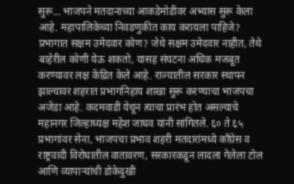सुरू... भाजपने मतदानाच्या आकडेमोडीवर अभ्यास सुरू केला आहे. महापालिकेच्या निवडणुकीत काय करायला पाहिजे? प्रभागात सक्षम उमेदवार कोण? जेथे सक्षम उमेदवार नाहीत, तेथे बाहेरील कोणी येऊ शकतो, यासह संघटना अधिक मजबूत करण्यावर लक्ष केंद्रित केले आहे. राज्यातील सरकार स्थापन झाल्यावर शहरात प्रभागनिहाय शाखा सुरू करण्याचा भाजपचा अजेंडा आहे. कदमवाडी येथून त्याचा प्रारंभ होत असल्याचे महानगर जिल्हाध्यक्ष महेश जाधव यांनी सांगितले. ६० ते ६५ प्रभागांवर सेना, भाजपचा प्रभाव शहरी मतदारांमध्ये काँग्रेस व राष्ट्रवादी विरोधातील वातावरण, सरकारकडून लादला गेलेला टोल आणि व्यापाऱ्यांची डोकेदुखी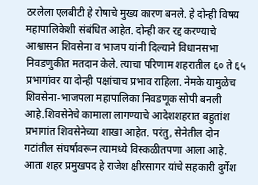ठरलेला एलबीटी हे रोषाचे मुख्य कारण बनले. हे दोन्ही विषय महापालिकेशी संबंधित आहेत. दोन्ही कर रद्द करण्याचे आश्वासन शिवसेना व भाजप यांनी दिल्याने विधानसभा निवडणुकीत मतदान केले. त्याचा परिणाम शहरातील ६० ते ६५ प्रभागांवर या दोन्ही पक्षांचाच प्रभाव राहिला. नेमके यामुळेच शिवसेना-भाजपला महापालिका निवडणूक सोपी बनली आहे.शिवसेनेचे कामाला लागण्याचे आदेशशहरात बहुतांश प्रभागांत शिवसेनेच्या शाखा आहेत. परंतु, सेनेतील दोन गटांतील संघर्षावरून त्यामध्ये विस्कळीतपणा आला आहे. आता शहर प्रमुखपद हे राजेश क्षीरसागर यांचे सहकारी दुर्गेश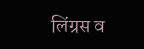लिंग्रस व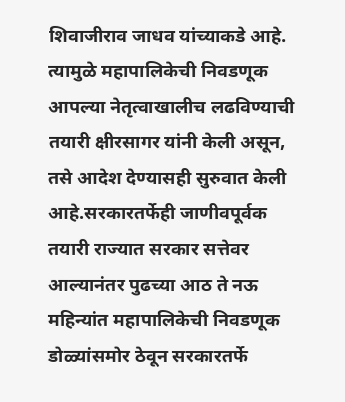शिवाजीराव जाधव यांच्याकडे आहे. त्यामुळे महापालिकेची निवडणूक आपल्या नेतृत्वाखालीच लढविण्याची तयारी क्षीरसागर यांनी केली असून, तसे आदेश देण्यासही सुरुवात केली आहे.सरकारतर्फेही जाणीवपूर्वक तयारी राज्यात सरकार सत्तेवर आल्यानंतर पुढच्या आठ ते नऊ महिन्यांत महापालिकेची निवडणूक डोळ्यांसमोर ठेवून सरकारतर्फे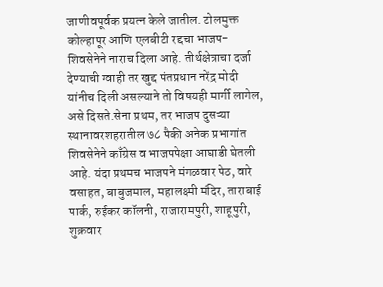जाणीवपूर्वक प्रयत्न केले जातील. टोलमुक्त कोल्हापूर आणि एलबीटी रद्दचा भाजप-शिवसेनेने नाराच दिला आहे. तीर्थक्षेत्राचा दर्जा देण्याची ग्वाही तर खुद्द पंतप्रधान नरेंद्र मोदी यांनीच दिली असल्याने तो विषयही मार्गी लागेल, असे दिसते.सेना प्रथम, तर भाजप दुसऱ्या स्थानावरशहरातील ७८ पैकी अनेक प्रभागांत शिवसेनेने काँग्रेस व भाजपपेक्षा आघाडी घेतली आहे. यंदा प्रथमच भाजपने मंगळवार पेठ, वारे वसाहत, बाबुजमाल, महालक्ष्मी मंदिर, ताराबाई पार्क, रुईकर कॉलनी, राजारामपुरी, शाहूपुरी, शुक्रवार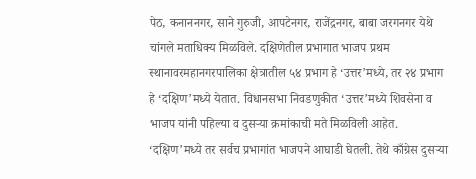पेठ, कनाननगर, साने गुरुजी, आपटेनगर, राजेंद्रनगर, बाबा जरगनगर येथे चांगले मताधिक्य मिळविले. दक्षिणेतील प्रभागात भाजप प्रथम स्थानावरमहानगरपालिका क्षेत्रातील ५४ प्रभाग हे ‘उत्तर’मध्ये, तर २४ प्रभाग हे ‘दक्षिण’मध्ये येतात. विधानसभा निवडणुकीत ‘उत्तर’मध्ये शिवसेना व भाजप यांनी पहिल्या व दुसऱ्या क्रमांकाची मते मिळविली आहेत. ‘दक्षिण’मध्ये तर सर्वच प्रभागांत भाजपने आघाडी घेतली. तेथे काँग्रेस दुसऱ्या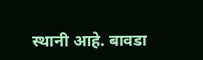स्थानी आहे. बावडा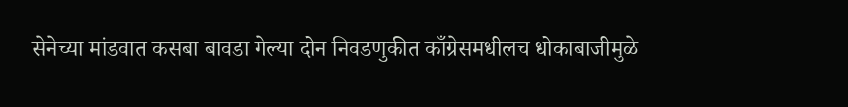सेनेच्या मांडवात कसबा बावडा गेल्या दोन निवडणुकीत काँग्रेसमधीलच धोकाबाजीमुळे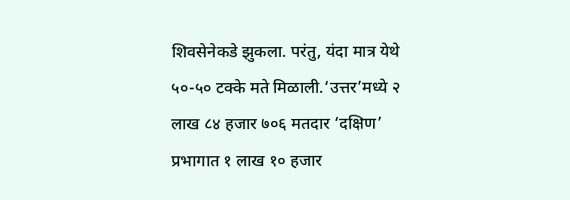शिवसेनेकडे झुकला. परंतु, यंदा मात्र येथे ५०-५० टक्के मते मिळाली.‘उत्तर’मध्ये २ लाख ८४ हजार ७०६ मतदार ‘दक्षिण’ प्रभागात १ लाख १० हजार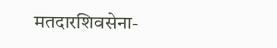मतदारशिवसेना-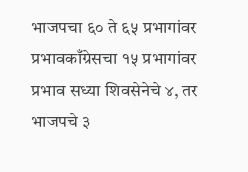भाजपचा ६० ते ६५ प्रभागांवर प्रभावकाँग्रेसचा १५ प्रभागांवर प्रभाव सध्या शिवसेनेचे ४, तर भाजपचे ३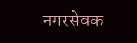नगरसेवक